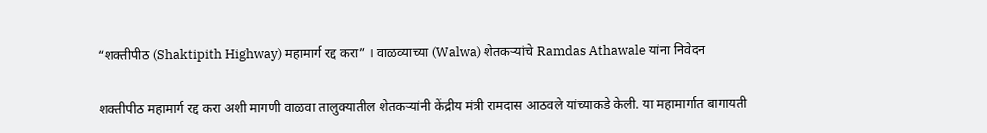“शक्तीपीठ (Shaktipith Highway) महामार्ग रद्द करा” । वाळव्याच्या (Walwa) शेतकऱ्यांचे Ramdas Athawale यांना निवेदन

शक्तीपीठ महामार्ग रद्द करा अशी मागणी वाळवा तालुक्यातील शेतकऱ्यांनी केंद्रीय मंत्री रामदास आठवले यांच्याकडे केली. या महामार्गात बागायती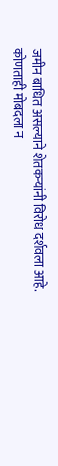जमीन बाधित असल्याने शेतकऱ्यांनी विरोध दर्शवला आहे. कोणताही मोबदला न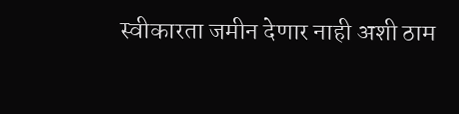स्वीकारता जमीन देणार नाही अशी ठाम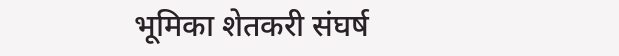भूमिका शेतकरी संघर्ष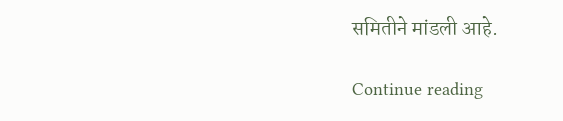समितीने मांडली आहे.

Continue reading